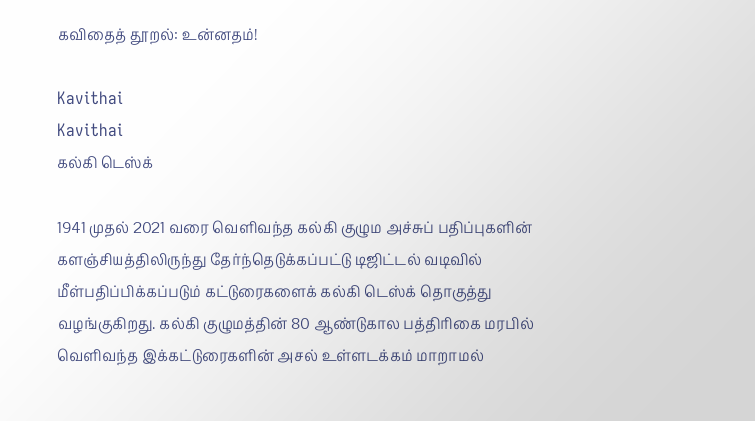கவிதைத் தூறல்: உன்னதம்!

Kavithai
Kavithai
கல்கி டெஸ்க்

1941 முதல் 2021 வரை வெளிவந்த கல்கி குழும அச்சுப் பதிப்புகளின் களஞ்சியத்திலிருந்து தேர்ந்தெடுக்கப்பட்டு டிஜிட்டல் வடிவில் மீள்பதிப்பிக்கப்படும் கட்டுரைகளைக் கல்கி டெஸ்க் தொகுத்து வழங்குகிறது. கல்கி குழுமத்தின் 80 ஆண்டுகால பத்திரிகை மரபில் வெளிவந்த இக்கட்டுரைகளின் அசல் உள்ளடக்கம் மாறாமல்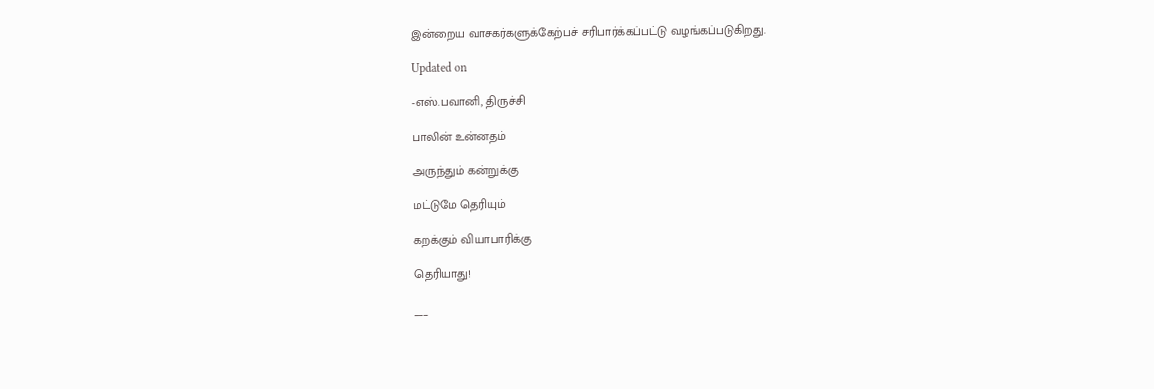இன்றைய வாசகர்களுக்கேற்பச் சரிபார்க்கப்பட்டு வழங்கப்படுகிறது.

Updated on

-எஸ்.பவானி, திருச்சி

பாலின் உன்னதம்

அருந்தும் கன்றுக்கு

மட்டுமே தெரியும்

கறக்கும் வியாபாரிக்கு

தெரியாது!

___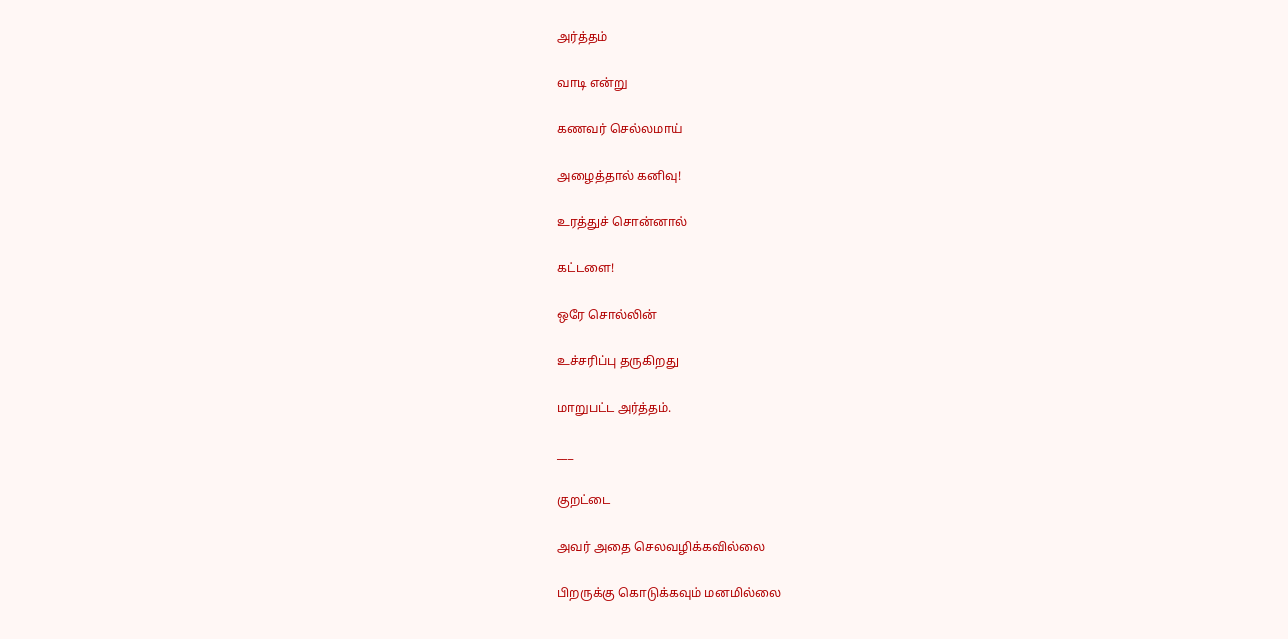அர்த்தம்

வாடி என்று

கணவர் செல்லமாய்

அழைத்தால் கனிவு!

உரத்துச் சொன்னால்

கட்டளை!

ஒரே சொல்லின்

உச்சரிப்பு தருகிறது

மாறுபட்ட அர்த்தம்.

___

குறட்டை

அவர் அதை செலவழிக்கவில்லை

பிறருக்கு கொடுக்கவும் மனமில்லை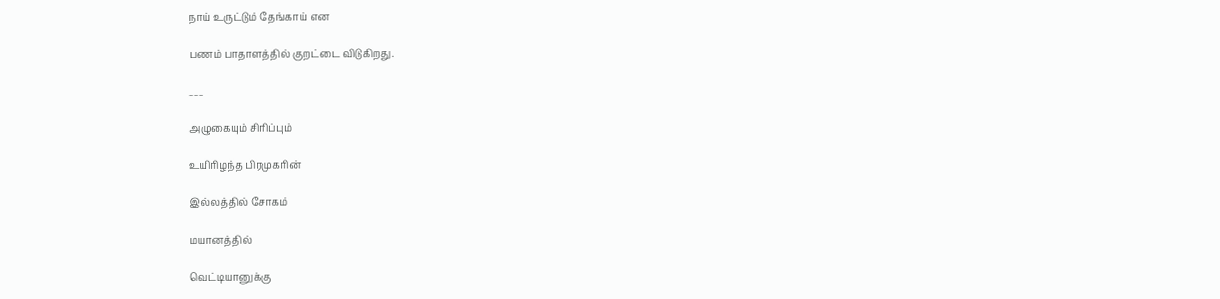நாய் உருட்டும் தேங்காய் என

பணம் பாதாளத்தில் குறட்டை விடுகிறது.

___

அழுகையும் சிரிப்பும்

உயிரிழந்த பிரமுகரின்

இல்லத்தில் சோகம்

மயானத்தில்

வெட்டியானுக்கு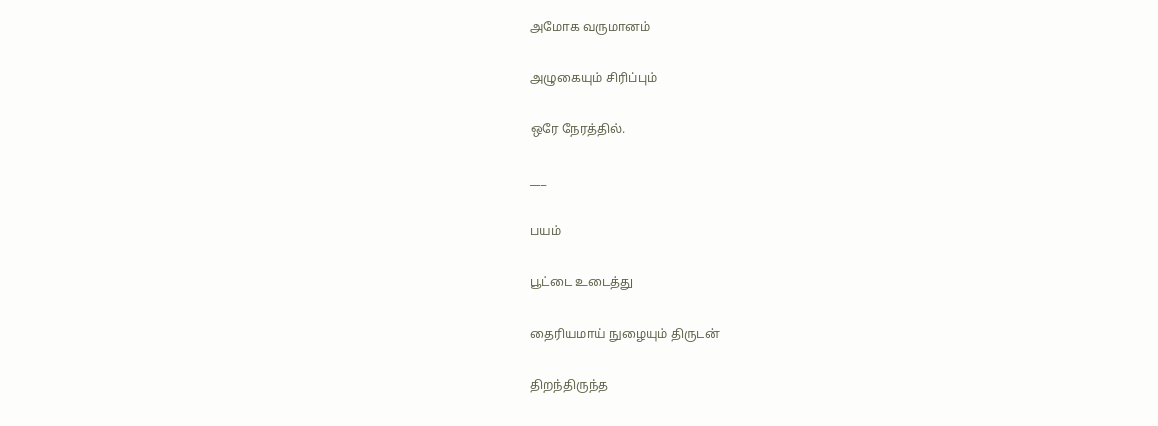அமோக வருமானம்

அழுகையும் சிரிப்பும்

ஒரே நேரத்தில்.

___

பயம்

பூட்டை உடைத்து

தைரியமாய் நுழையும் திருடன்

திறந்திருந்த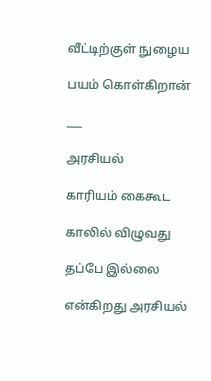வீட்டிற்குள் நுழைய

பயம் கொள்கிறான்

___

அரசியல்

காரியம் கைகூட

காலில் விழுவது

தப்பே இல்லை

என்கிறது அரசியல்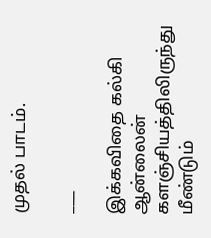முதல் பாடம்.

___

இக்கவிதை கல்கி ஆன்லைன் களஞ்சியத்திலிருந்து மீண்டும்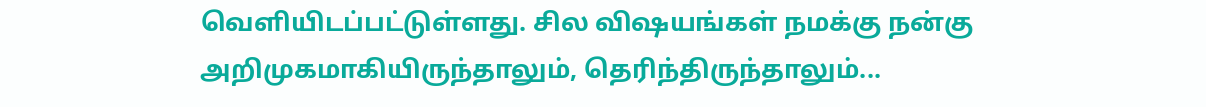வெளியிடப்பட்டுள்ளது. சில விஷயங்கள் நமக்கு நன்கு அறிமுகமாகியிருந்தாலும், தெரிந்திருந்தாலும்...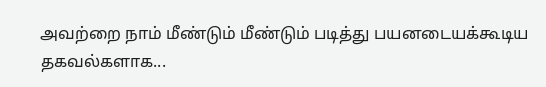அவற்றை நாம் மீண்டும் மீண்டும் படித்து பயனடையக்கூடிய தகவல்களாக...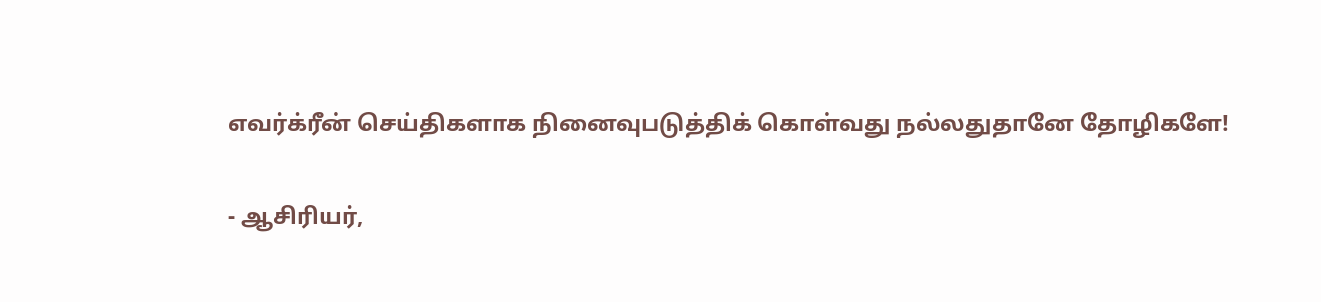எவர்க்ரீன் செய்திகளாக நினைவுபடுத்திக் கொள்வது நல்லதுதானே தோழிகளே!

- ஆசிரியர்,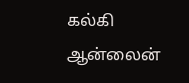கல்கி ஆன்லைன்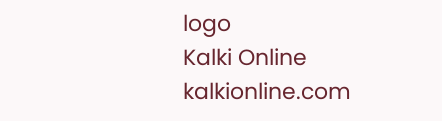logo
Kalki Online
kalkionline.com